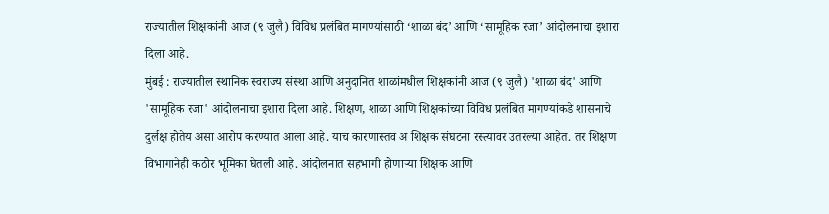राज्यातील शिक्षकांनी आज (९ जुलै) विविध प्रलंबित मागण्यांसाठी ‘शाळा बंद’ आणि ‘सामूहिक रजा’ आंदोलनाचा इशारा दिला आहे.
मुंबई : राज्यातील स्थानिक स्वराज्य संस्था आणि अनुदानित शाळांमधील शिक्षकांनी आज (९ जुलै) 'शाळा बंद' आणि 'सामूहिक रजा' आंदोलनाचा इशारा दिला आहे. शिक्षण, शाळा आणि शिक्षकांच्या विविध प्रलंबित मागण्यांकडे शासनाचे दुर्लक्ष होतेय असा आरोप करण्यात आला आहे. याच कारणास्तव अ शिक्षक संघटना रस्त्यावर उतरल्या आहेत. तर शिक्षण विभागानेही कठोर भूमिका घेतली आहे. आंदोलनात सहभागी होणाऱ्या शिक्षक आणि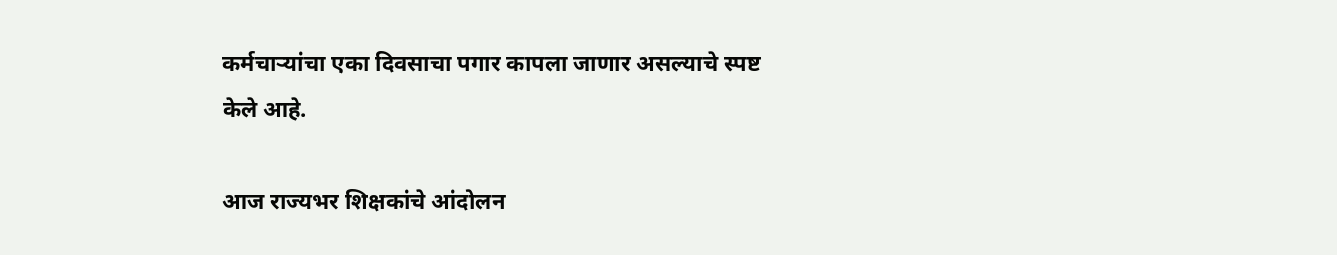कर्मचाऱ्यांचा एका दिवसाचा पगार कापला जाणार असल्याचे स्पष्ट केले आहे.

आज राज्यभर शिक्षकांचे आंदोलन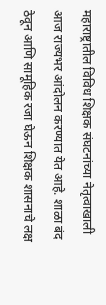महाराष्ट्रातील विविध शिक्षक संघटनांच्या नेतृत्वाखाली आज राज्यभर आंदोलन करण्यात येत आहे. शाळा बंद ठेवून आणि सामूहिक रजा घेऊन शिक्षक शासनाचे लक्ष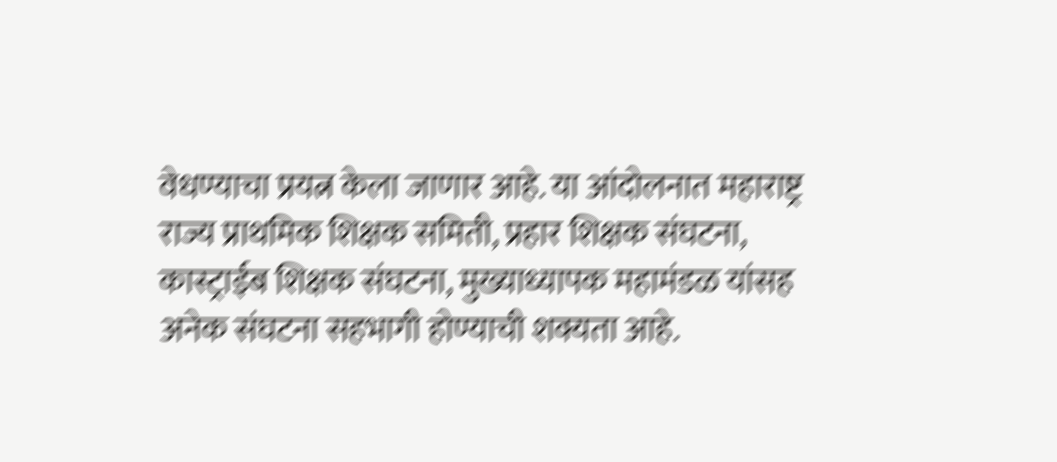वेधण्याचा प्रयत्न केला जाणार आहे. या आंदोलनात महाराष्ट्र राज्य प्राथमिक शिक्षक समिती, प्रहार शिक्षक संघटना, कास्ट्राईब शिक्षक संघटना, मुख्याध्यापक महामंडळ यांसह अनेक संघटना सहभागी होण्याची शक्यता आहे.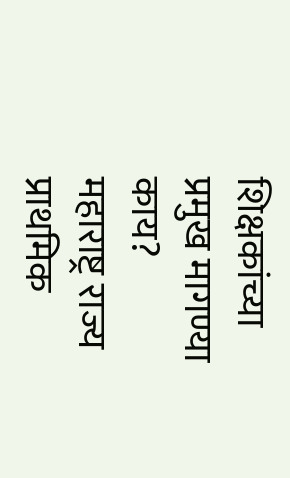शिक्षकांच्या प्रमुख मागण्या काय?
महाराष्ट्र राज्य प्राथमिक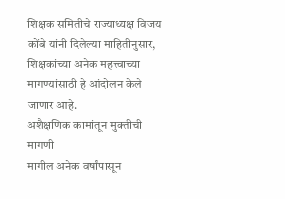शिक्षक समितीचे राज्याध्यक्ष विजय कोंबे यांनी दिलेल्या माहितीनुसार, शिक्षकांच्या अनेक महत्त्वाच्या मागण्यांसाठी हे आंदोलन केले जाणार आहे.
अशैक्षणिक कामांतून मुक्तीची मागणी
मागील अनेक वर्षांपासून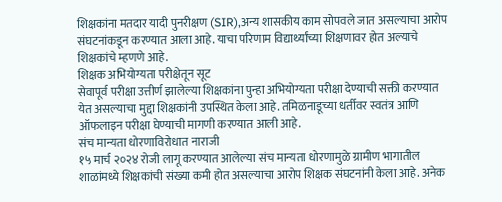शिक्षकांना मतदार यादी पुनरीक्षण (SIR),अन्य शासकीय काम सोपवले जात असल्याचा आरोप संघटनांकडून करण्यात आला आहे. याचा परिणाम विद्यार्थ्यांच्या शिक्षणावर होत अल्याचे शिक्षकांचे म्हणणे आहे.
शिक्षक अभियोग्यता परीक्षेतून सूट
सेवापूर्व परीक्षा उत्तीर्ण झालेल्या शिक्षकांना पुन्हा अभियोग्यता परीक्षा देण्याची सक्ती करण्यात येत असल्याचा मुद्दा शिक्षकांनी उपस्थित केला आहे. तमिळनाडूच्या धर्तीवर स्वतंत्र आणि ऑफलाइन परीक्षा घेण्याची मागणी करण्यात आली आहे.
संच मान्यता धोरणाविरोधात नाराजी
१५ मार्च २०२४ रोजी लागू करण्यात आलेल्या संच मान्यता धोरणामुळे ग्रामीण भागातील शाळांमध्ये शिक्षकांची संख्या कमी होत असल्याचा आरोप शिक्षक संघटनांनी केला आहे. अनेक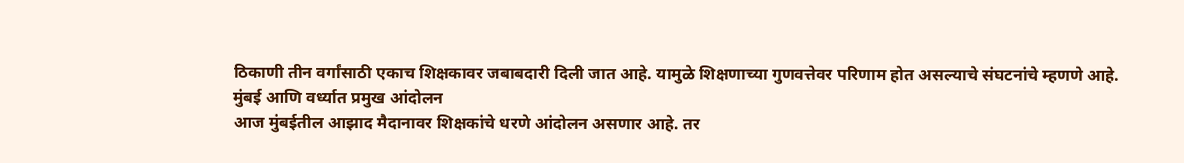ठिकाणी तीन वर्गांसाठी एकाच शिक्षकावर जबाबदारी दिली जात आहे. यामुळे शिक्षणाच्या गुणवत्तेवर परिणाम होत असल्याचे संघटनांचे म्हणणे आहे.
मुंबई आणि वर्ध्यात प्रमुख आंदोलन
आज मुंबईतील आझाद मैदानावर शिक्षकांचे धरणे आंदोलन असणार आहे. तर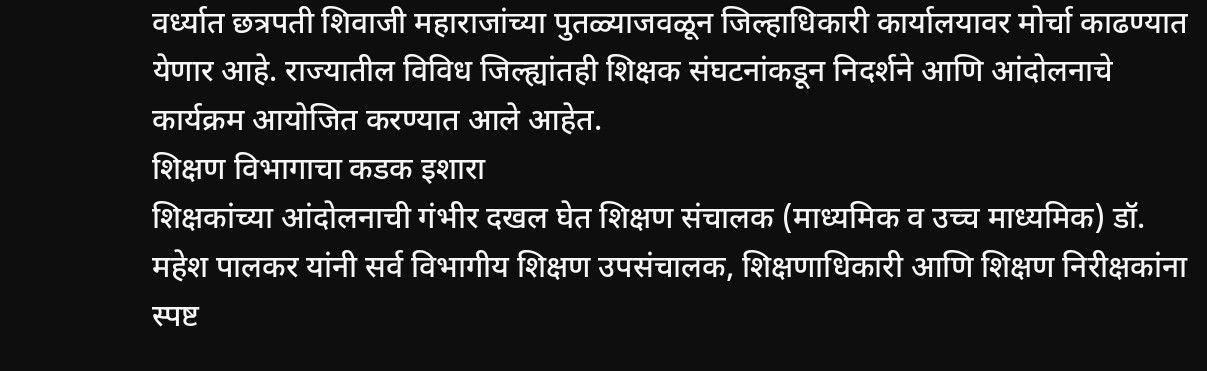वर्ध्यात छत्रपती शिवाजी महाराजांच्या पुतळ्याजवळून जिल्हाधिकारी कार्यालयावर मोर्चा काढण्यात येणार आहे. राज्यातील विविध जिल्ह्यांतही शिक्षक संघटनांकडून निदर्शने आणि आंदोलनाचे कार्यक्रम आयोजित करण्यात आले आहेत.
शिक्षण विभागाचा कडक इशारा
शिक्षकांच्या आंदोलनाची गंभीर दखल घेत शिक्षण संचालक (माध्यमिक व उच्च माध्यमिक) डॉ. महेश पालकर यांनी सर्व विभागीय शिक्षण उपसंचालक, शिक्षणाधिकारी आणि शिक्षण निरीक्षकांना स्पष्ट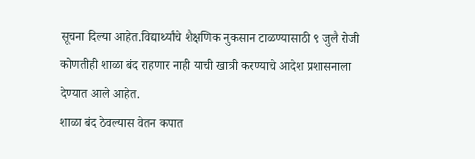सूचना दिल्या आहेत.विद्यार्थ्यांचे शैक्षणिक नुकसान टाळण्यासाठी ९ जुलै रोजी कोणतीही शाळा बंद राहणार नाही याची खात्री करण्याचे आदेश प्रशासनाला देण्यात आले आहेत.
शाळा बंद ठेवल्यास वेतन कपात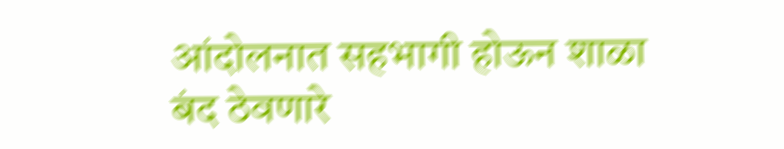आंदोलनात सहभागी होऊन शाळा बंद ठेवणारे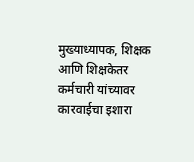मुख्याध्यापक, शिक्षक आणि शिक्षकेतर कर्मचारी यांच्यावर कारवाईचा इशारा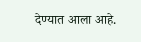देण्यात आला आहे.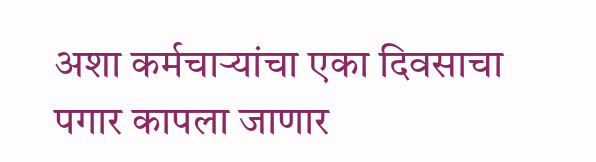अशा कर्मचाऱ्यांचा एका दिवसाचा पगार कापला जाणार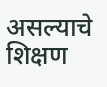असल्याचे शिक्षण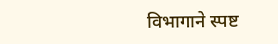विभागाने स्पष्ट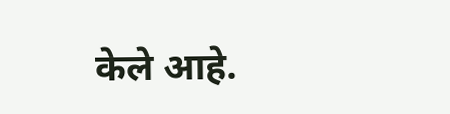केले आहे.